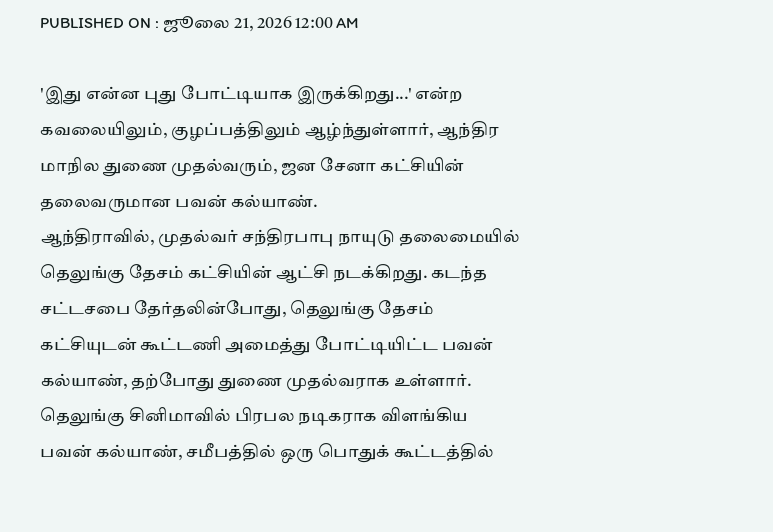PUBLISHED ON : ஜூலை 21, 2026 12:00 AM

'இது என்ன புது போட்டியாக இருக்கிறது...' என்ற கவலையிலும், குழப்பத்திலும் ஆழ்ந்துள்ளார், ஆந்திர மாநில துணை முதல்வரும், ஜன சேனா கட்சியின் தலைவருமான பவன் கல்யாண்.
ஆந்திராவில், முதல்வர் சந்திரபாபு நாயுடு தலைமையில் தெலுங்கு தேசம் கட்சியின் ஆட்சி நடக்கிறது. கடந்த சட்டசபை தேர்தலின்போது, தெலுங்கு தேசம் கட்சியுடன் கூட்டணி அமைத்து போட்டியிட்ட பவன் கல்யாண், தற்போது துணை முதல்வராக உள்ளார்.
தெலுங்கு சினிமாவில் பிரபல நடிகராக விளங்கிய பவன் கல்யாண், சமீபத்தில் ஒரு பொதுக் கூட்டத்தில்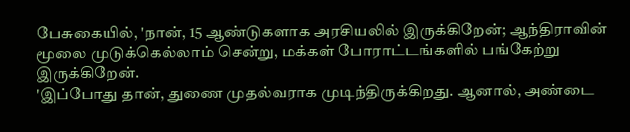பேசுகையில், 'நான், 15 ஆண்டுகளாக அரசியலில் இருக்கிறேன்; ஆந்திராவின் மூலை முடுக்கெல்லாம் சென்று, மக்கள் போராட்டங்களில் பங்கேற்று இருக்கிறேன்.
'இப்போது தான், துணை முதல்வராக முடிந்திருக்கிறது. ஆனால், அண்டை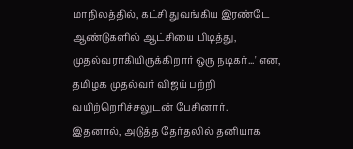மாநிலத்தில், கட்சி துவங்கிய இரண்டே ஆண்டுகளில் ஆட்சியை பிடித்து, முதல்வராகியிருக்கிறார் ஒரு நடிகர்...' என, தமிழக முதல்வர் விஜய் பற்றி வயிற்றெரிச்சலுடன் பேசினார்.
இதனால், அடுத்த தேர்தலில் தனியாக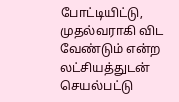போட்டியிட்டு, முதல்வராகி விட வேண்டும் என்ற லட்சியத்துடன் செயல்பட்டு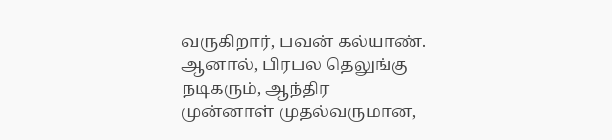வருகிறார், பவன் கல்யாண். ஆனால், பிரபல தெலுங்கு நடிகரும், ஆந்திர முன்னாள் முதல்வருமான,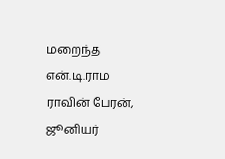மறைந்த என்.டி.ராம ராவின் பேரன், ஜூனியர்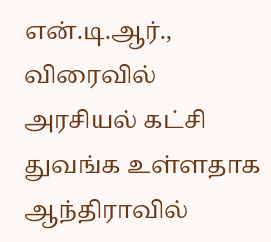என்.டி.ஆர்., விரைவில் அரசியல் கட்சி துவங்க உள்ளதாக ஆந்திராவில்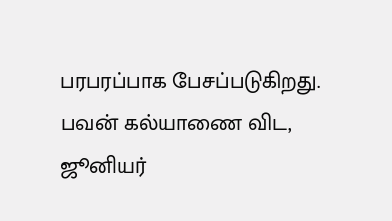பரபரப்பாக பேசப்படுகிறது.
பவன் கல்யாணை விட, ஜூனியர்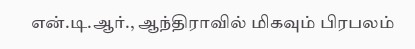என்.டி.ஆர்., ஆந்திராவில் மிகவும் பிரபலம்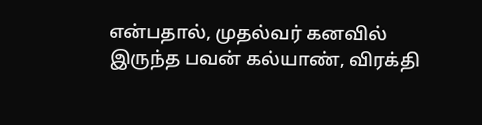என்பதால், முதல்வர் கனவில் இருந்த பவன் கல்யாண், விரக்தி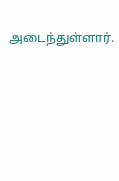அடைந்துள்ளார்.